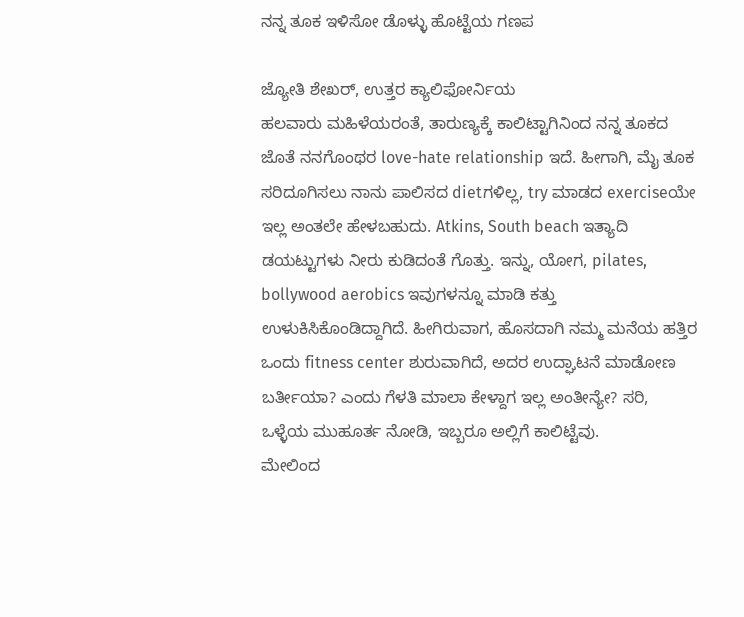ನನ್ನ ತೂಕ ಇಳಿಸೋ ಡೊಳ್ಳು ಹೊಟ್ಟೆಯ ಗಣಪ

ಜ್ಯೋತಿ ಶೇಖರ್, ಉತ್ತರ ಕ್ಯಾಲಿಫೋರ್ನಿಯ
ಹಲವಾರು ಮಹಿಳೆಯರಂತೆ, ತಾರುಣ್ಯಕ್ಕೆ ಕಾಲಿಟ್ಟಾಗಿನಿಂದ ನನ್ನ ತೂಕದ ಜೊತೆ ನನಗೊಂಥರ love-hate relationship ಇದೆ. ಹೀಗಾಗಿ, ಮೈ ತೂಕ ಸರಿದೂಗಿಸಲು ನಾನು ಪಾಲಿಸದ dietಗಳಿಲ್ಲ, try ಮಾಡದ exerciseಯೇ ಇಲ್ಲ ಅಂತಲೇ ಹೇಳಬಹುದು. Atkins, South beach ಇತ್ಯಾದಿ ಡಯಟ್ಟುಗಳು ನೀರು ಕುಡಿದಂತೆ ಗೊತ್ತು. ಇನ್ನು, ಯೋಗ, pilates, bollywood aerobics ಇವುಗಳನ್ನೂ ಮಾಡಿ ಕತ್ತು ಉಳುಕಿಸಿಕೊಂಡಿದ್ದಾಗಿದೆ. ಹೀಗಿರುವಾಗ, ಹೊಸದಾಗಿ ನಮ್ಮ ಮನೆಯ ಹತ್ತಿರ ಒಂದು fitness center ಶುರುವಾಗಿದೆ, ಅದರ ಉದ್ಘಾಟನೆ ಮಾಡೋಣ ಬರ್ತೀಯಾ? ಎಂದು ಗೆಳತಿ ಮಾಲಾ ಕೇಳ್ದಾಗ ಇಲ್ಲ ಅಂತೀನ್ಯೇ? ಸರಿ, ಒಳ್ಳೆಯ ಮುಹೂರ್ತ ನೋಡಿ, ಇಬ್ಬರೂ ಅಲ್ಲಿಗೆ ಕಾಲಿಟ್ಟೆವು.
ಮೇಲಿಂದ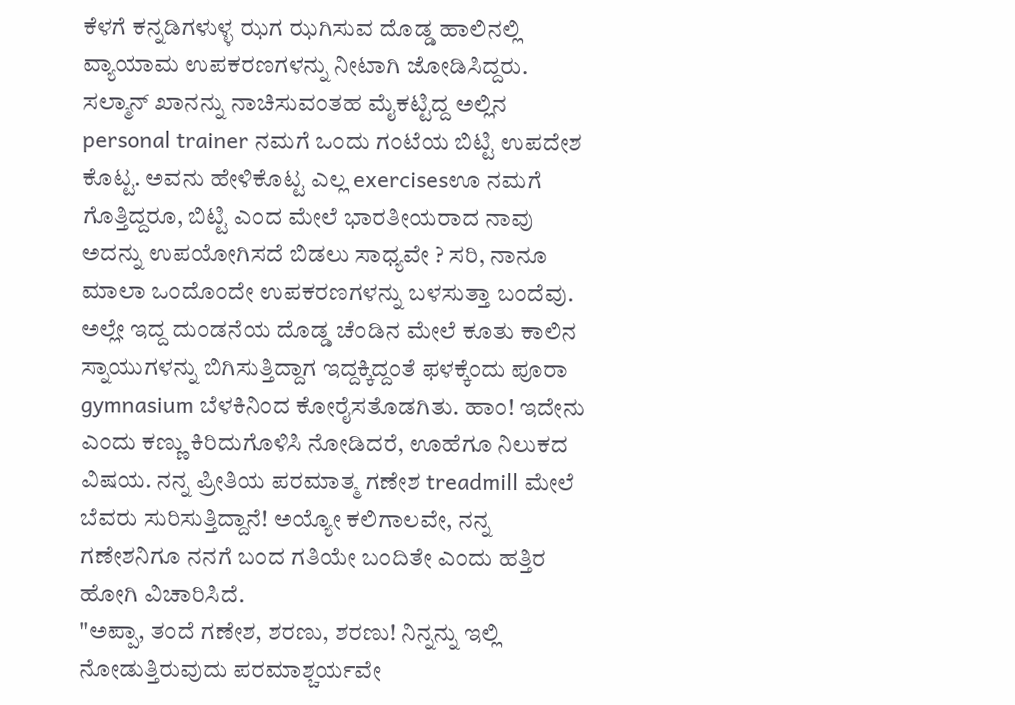ಕೆಳಗೆ ಕನ್ನಡಿಗಳುಳ್ಳ ಝಗ ಝಗಿಸುವ ದೊಡ್ಡ ಹಾಲಿನಲ್ಲಿ ವ್ಯಾಯಾಮ ಉಪಕರಣಗಳನ್ನು ನೀಟಾಗಿ ಜೋಡಿಸಿದ್ದರು. ಸಲ್ಮಾನ್ ಖಾನನ್ನು ನಾಚಿಸುವಂತಹ ಮೈಕಟ್ಟಿದ್ದ ಅಲ್ಲಿನ personal trainer ನಮಗೆ ಒಂದು ಗಂಟೆಯ ಬಿಟ್ಟಿ ಉಪದೇಶ ಕೊಟ್ಟ. ಅವನು ಹೇಳಿಕೊಟ್ಟ ಎಲ್ಲ exercisesಊ ನಮಗೆ ಗೊತ್ತಿದ್ದರೂ, ಬಿಟ್ಟಿ ಎಂದ ಮೇಲೆ ಭಾರತೀಯರಾದ ನಾವು ಅದನ್ನು ಉಪಯೋಗಿಸದೆ ಬಿಡಲು ಸಾಧ್ಯವೇ ? ಸರಿ, ನಾನೂ ಮಾಲಾ ಒಂದೊಂದೇ ಉಪಕರಣಗಳನ್ನು ಬಳಸುತ್ತಾ ಬಂದೆವು.
ಅಲ್ಲೇ ಇದ್ದ ದುಂಡನೆಯ ದೊಡ್ಡ ಚೆಂಡಿನ ಮೇಲೆ ಕೂತು ಕಾಲಿನ ಸ್ನಾಯುಗಳನ್ನು ಬಿಗಿಸುತ್ತಿದ್ದಾಗ ಇದ್ದಕ್ಕಿದ್ದಂತೆ ಫಳಕ್ಕೆಂದು ಪೂರಾ gymnasium ಬೆಳಕಿನಿಂದ ಕೋರೈಸತೊಡಗಿತು. ಹಾಂ! ಇದೇನು ಎಂದು ಕಣ್ಣು ಕಿರಿದುಗೊಳಿಸಿ ನೋಡಿದರೆ, ಊಹೆಗೂ ನಿಲುಕದ ವಿಷಯ. ನನ್ನ ಪ್ರೀತಿಯ ಪರಮಾತ್ಮ ಗಣೇಶ treadmill ಮೇಲೆ ಬೆವರು ಸುರಿಸುತ್ತಿದ್ದಾನೆ! ಅಯ್ಯೋ ಕಲಿಗಾಲವೇ, ನನ್ನ ಗಣೇಶನಿಗೂ ನನಗೆ ಬಂದ ಗತಿಯೇ ಬಂದಿತೇ ಎಂದು ಹತ್ತಿರ ಹೋಗಿ ವಿಚಾರಿಸಿದೆ.
"ಅಪ್ಪಾ, ತಂದೆ ಗಣೇಶ, ಶರಣು, ಶರಣು! ನಿನ್ನನ್ನು ಇಲ್ಲಿ ನೋಡುತ್ತಿರುವುದು ಪರಮಾಶ್ಚರ್ಯವೇ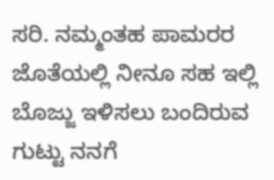ಸರಿ. ನಮ್ಮಂತಹ ಪಾಮರರ ಜೊತೆಯಲ್ಲಿ ನೀನೂ ಸಹ ಇಲ್ಲಿ ಬೊಜ್ಜು ಇಳಿಸಲು ಬಂದಿರುವ ಗುಟ್ಟು ನನಗೆ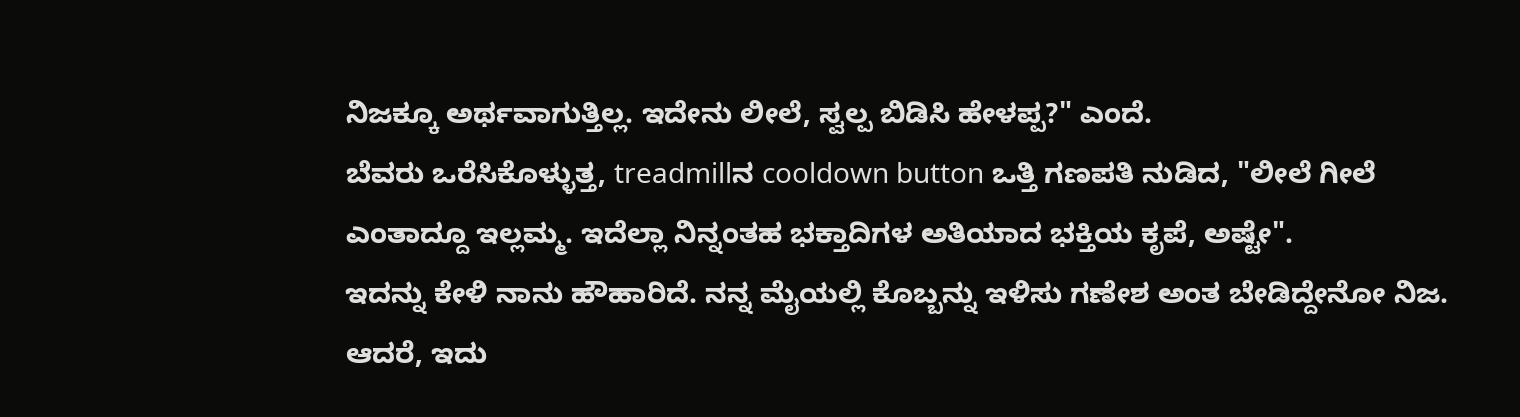ನಿಜಕ್ಕೂ ಅರ್ಥವಾಗುತ್ತಿಲ್ಲ. ಇದೇನು ಲೀಲೆ, ಸ್ವಲ್ಪ ಬಿಡಿಸಿ ಹೇಳಪ್ಪ?" ಎಂದೆ.
ಬೆವರು ಒರೆಸಿಕೊಳ್ಳುತ್ತ, treadmillನ cooldown button ಒತ್ತಿ ಗಣಪತಿ ನುಡಿದ, "ಲೀಲೆ ಗೀಲೆ ಎಂತಾದ್ದೂ ಇಲ್ಲಮ್ಮ. ಇದೆಲ್ಲಾ ನಿನ್ನಂತಹ ಭಕ್ತಾದಿಗಳ ಅತಿಯಾದ ಭಕ್ತಿಯ ಕೃಪೆ, ಅಷ್ಟೇ".
ಇದನ್ನು ಕೇಳಿ ನಾನು ಹೌಹಾರಿದೆ. ನನ್ನ ಮೈಯಲ್ಲಿ ಕೊಬ್ಬನ್ನು ಇಳಿಸು ಗಣೇಶ ಅಂತ ಬೇಡಿದ್ದೇನೋ ನಿಜ. ಆದರೆ, ಇದು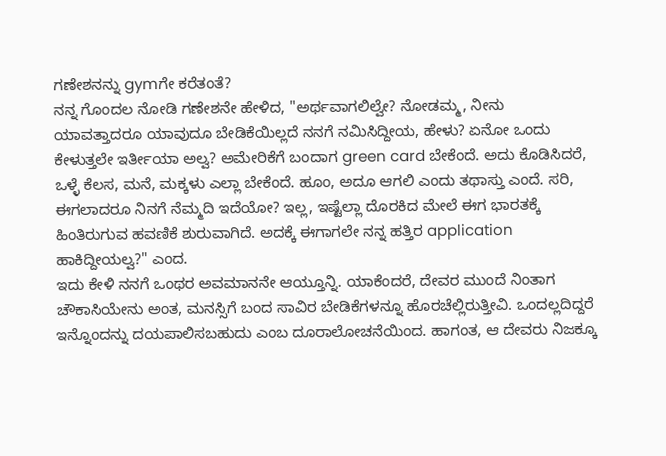ಗಣೇಶನನ್ನು gymಗೇ ಕರೆತಂತೆ?
ನನ್ನ ಗೊಂದಲ ನೋಡಿ ಗಣೇಶನೇ ಹೇಳಿದ, "ಅರ್ಥವಾಗಲಿಲ್ವೇ? ನೋಡಮ್ಮ, ನೀನು ಯಾವತ್ತಾದರೂ ಯಾವುದೂ ಬೇಡಿಕೆಯಿಲ್ಲದೆ ನನಗೆ ನಮಿಸಿದ್ದೀಯ, ಹೇಳು? ಏನೋ ಒಂದು ಕೇಳುತ್ತಲೇ ಇರ್ತೀಯಾ ಅಲ್ವ? ಅಮೇರಿಕೆಗೆ ಬಂದಾಗ green card ಬೇಕೆಂದೆ. ಅದು ಕೊಡಿಸಿದರೆ, ಒಳ್ಳೆ ಕೆಲಸ, ಮನೆ, ಮಕ್ಕಳು ಎಲ್ಲಾ ಬೇಕೆಂದೆ. ಹೂಂ, ಅದೂ ಆಗಲಿ ಎಂದು ತಥಾಸ್ತು ಎಂದೆ. ಸರಿ, ಈಗಲಾದರೂ ನಿನಗೆ ನೆಮ್ಮದಿ ಇದೆಯೋ? ಇಲ್ಲ, ಇಷ್ಟೆಲ್ಲಾ ದೊರಕಿದ ಮೇಲೆ ಈಗ ಭಾರತಕ್ಕೆ ಹಿಂತಿರುಗುವ ಹವಣಿಕೆ ಶುರುವಾಗಿದೆ. ಅದಕ್ಕೆ ಈಗಾಗಲೇ ನನ್ನ ಹತ್ತಿರ application ಹಾಕಿದ್ದೀಯಲ್ವ?" ಎಂದ.
ಇದು ಕೇಳಿ ನನಗೆ ಒಂಥರ ಅವಮಾನನೇ ಆಯ್ತೂನ್ನಿ. ಯಾಕೆಂದರೆ, ದೇವರ ಮುಂದೆ ನಿಂತಾಗ ಚೌಕಾಸಿಯೇನು ಅಂತ, ಮನಸ್ಸಿಗೆ ಬಂದ ಸಾವಿರ ಬೇಡಿಕೆಗಳನ್ನೂ ಹೊರಚೆಲ್ಲಿರುತ್ತೀವಿ. ಒಂದಲ್ಲದಿದ್ದರೆ ಇನ್ನೊಂದನ್ನು ದಯಪಾಲಿಸಬಹುದು ಎಂಬ ದೂರಾಲೋಚನೆಯಿಂದ. ಹಾಗಂತ, ಆ ದೇವರು ನಿಜಕ್ಕೂ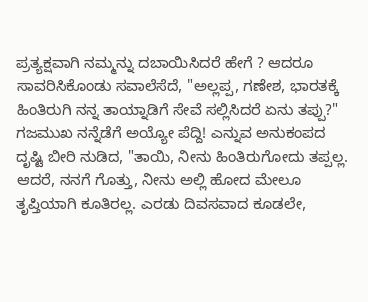ಪ್ರತ್ಯಕ್ಷವಾಗಿ ನಮ್ಮನ್ನು ದಬಾಯಿಸಿದರೆ ಹೇಗೆ ? ಆದರೂ ಸಾವರಿಸಿಕೊಂಡು ಸವಾಲೆಸೆದೆ, "ಅಲ್ಲಪ್ಪ, ಗಣೇಶ, ಭಾರತಕ್ಕೆ ಹಿಂತಿರುಗಿ ನನ್ನ ತಾಯ್ನಾಡಿಗೆ ಸೇವೆ ಸಲ್ಲಿಸಿದರೆ ಏನು ತಪ್ಪು?"
ಗಜಮುಖ ನನ್ನೆಡೆಗೆ ಅಯ್ಯೋ ಪೆದ್ದಿ! ಎನ್ನುವ ಅನುಕಂಪದ ದೃಷ್ಟಿ ಬೀರಿ ನುಡಿದ, "ತಾಯಿ, ನೀನು ಹಿಂತಿರುಗೋದು ತಪ್ಪಲ್ಲ. ಆದರೆ, ನನಗೆ ಗೊತ್ತು, ನೀನು ಅಲ್ಲಿ ಹೋದ ಮೇಲೂ ತೃಪ್ತಿಯಾಗಿ ಕೂತಿರಲ್ಲ. ಎರಡು ದಿವಸವಾದ ಕೂಡಲೇ,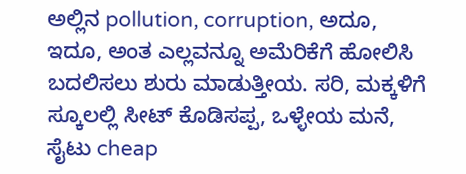ಅಲ್ಲಿನ pollution, corruption, ಅದೂ, ಇದೂ, ಅಂತ ಎಲ್ಲವನ್ನೂ ಅಮೆರಿಕೆಗೆ ಹೋಲಿಸಿ ಬದಲಿಸಲು ಶುರು ಮಾಡುತ್ತೀಯ. ಸರಿ, ಮಕ್ಕಳಿಗೆ ಸ್ಕೂಲಲ್ಲಿ ಸೀಟ್ ಕೊಡಿಸಪ್ಪ, ಒಳ್ಳೇಯ ಮನೆ, ಸೈಟು cheap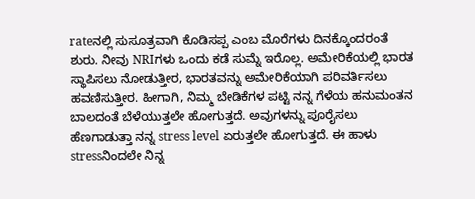rateನಲ್ಲಿ ಸುಸೂತ್ರವಾಗಿ ಕೊಡಿಸಪ್ಪ ಎಂಬ ಮೊರೆಗಳು ದಿನಕ್ಕೊಂದರಂತೆ ಶುರು. ನೀವು NRIಗಳು ಒಂದು ಕಡೆ ಸುಮ್ನೆ ಇರೊಲ್ಲ. ಅಮೇರಿಕೆಯಲ್ಲಿ ಭಾರತ ಸ್ಥಾಪಿಸಲು ನೋಡುತ್ತೀರ, ಭಾರತವನ್ನು ಅಮೇರಿಕೆಯಾಗಿ ಪರಿವರ್ತಿಸಲು ಹವಣಿಸುತ್ತೀರ. ಹೀಗಾಗಿ, ನಿಮ್ಮ ಬೇಡಿಕೆಗಳ ಪಟ್ಟಿ ನನ್ನ ಗೆಳೆಯ ಹನುಮಂತನ ಬಾಲದಂತೆ ಬೆಳೆಯುತ್ತಲೇ ಹೋಗುತ್ತದೆ. ಅವುಗಳನ್ನು ಪೂರೈಸಲು ಹೆಣಗಾಡುತ್ತಾ ನನ್ನ stress level ಏರುತ್ತಲೇ ಹೋಗುತ್ತದೆ. ಈ ಹಾಳು stressನಿಂದಲೇ ನಿನ್ನ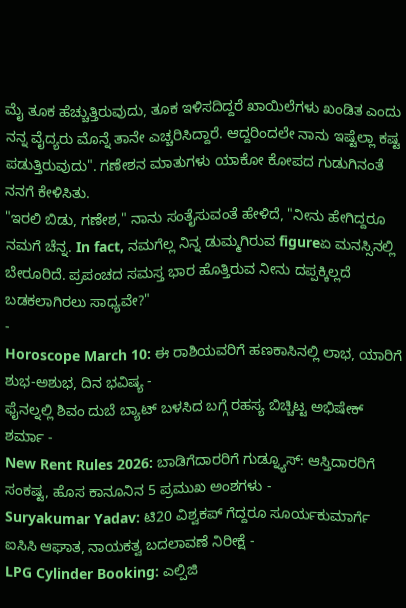ಮೈ ತೂಕ ಹೆಚ್ಚುತ್ತಿರುವುದು, ತೂಕ ಇಳಿಸದಿದ್ದರೆ ಖಾಯಿಲೆಗಳು ಖಂಡಿತ ಎಂದು ನನ್ನ ವೈದ್ಯರು ಮೊನ್ನೆ ತಾನೇ ಎಚ್ಚರಿಸಿದ್ದಾರೆ. ಆದ್ದರಿಂದಲೇ ನಾನು ಇಷ್ಟೆಲ್ಲಾ ಕಷ್ಟ ಪಡುತ್ತಿರುವುದು". ಗಣೇಶನ ಮಾತುಗಳು ಯಾಕೋ ಕೋಪದ ಗುಡುಗಿನಂತೆ ನನಗೆ ಕೇಳಿಸಿತು.
"ಇರಲಿ ಬಿಡು, ಗಣೇಶ," ನಾನು ಸಂತೈಸುವಂತೆ ಹೇಳಿದೆ, "ನೀನು ಹೇಗಿದ್ದರೂ ನಮಗೆ ಚೆನ್ನ. In fact, ನಮಗೆಲ್ಲ ನಿನ್ನ ಡುಮ್ಮಗಿರುವ figureಏ ಮನಸ್ಸಿನಲ್ಲಿ ಬೇರೂರಿದೆ. ಪ್ರಪಂಚದ ಸಮಸ್ತ ಭಾರ ಹೊತ್ತಿರುವ ನೀನು ದಪ್ಪಕ್ಕಿಲ್ಲದೆ ಬಡಕಲಾಗಿರಲು ಸಾಧ್ಯವೇ?"
-
Horoscope March 10: ಈ ರಾಶಿಯವರಿಗೆ ಹಣಕಾಸಿನಲ್ಲಿ ಲಾಭ, ಯಾರಿಗೆ ಶುಭ-ಅಶುಭ, ದಿನ ಭವಿಷ್ಯ -
ಫೈನಲ್ನಲ್ಲಿ ಶಿವಂ ದುಬೆ ಬ್ಯಾಟ್ ಬಳಸಿದ ಬಗ್ಗೆ ರಹಸ್ಯ ಬಿಚ್ಚಿಟ್ಟ ಅಭಿಷೇಕ್ ಶರ್ಮಾ -
New Rent Rules 2026: ಬಾಡಿಗೆದಾರರಿಗೆ ಗುಡ್ನ್ಯೂಸ್: ಆಸ್ತಿದಾರರಿಗೆ ಸಂಕಷ್ಟ, ಹೊಸ ಕಾನೂನಿನ 5 ಪ್ರಮುಖ ಅಂಶಗಳು -
Suryakumar Yadav: ಟಿ20 ವಿಶ್ವಕಪ್ ಗೆದ್ದರೂ ಸೂರ್ಯಕುಮಾರ್ಗೆ ಐಸಿಸಿ ಆಘಾತ, ನಾಯಕತ್ವ ಬದಲಾವಣೆ ನಿರೀಕ್ಷೆ -
LPG Cylinder Booking: ಎಲ್ಪಿಜಿ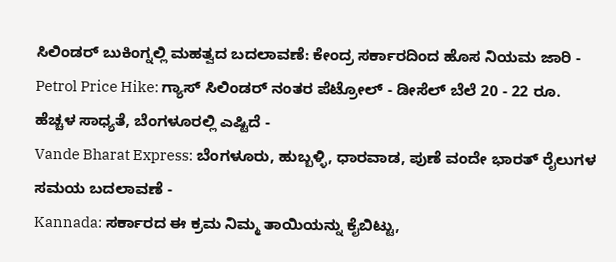ಸಿಲಿಂಡರ್ ಬುಕಿಂಗ್ನಲ್ಲಿ ಮಹತ್ವದ ಬದಲಾವಣೆ: ಕೇಂದ್ರ ಸರ್ಕಾರದಿಂದ ಹೊಸ ನಿಯಮ ಜಾರಿ -
Petrol Price Hike: ಗ್ಯಾಸ್ ಸಿಲಿಂಡರ್ ನಂತರ ಪೆಟ್ರೋಲ್ - ಡೀಸೆಲ್ ಬೆಲೆ 20 - 22 ರೂ. ಹೆಚ್ಚಳ ಸಾಧ್ಯತೆ, ಬೆಂಗಳೂರಲ್ಲಿ ಎಷ್ಟಿದೆ -
Vande Bharat Express: ಬೆಂಗಳೂರು, ಹುಬ್ಬಳ್ಳಿ, ಧಾರವಾಡ, ಪುಣೆ ವಂದೇ ಭಾರತ್ ರೈಲುಗಳ ಸಮಯ ಬದಲಾವಣೆ -
Kannada: ಸರ್ಕಾರದ ಈ ಕ್ರಮ ನಿಮ್ಮ ತಾಯಿಯನ್ನು ಕೈಬಿಟ್ಟು,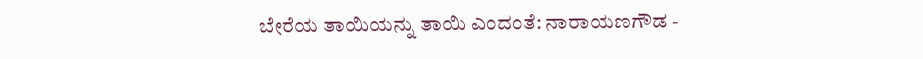ಬೇರೆಯ ತಾಯಿಯನ್ನು ತಾಯಿ ಎಂದಂತೆ: ನಾರಾಯಣಗೌಡ -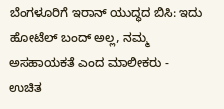ಬೆಂಗಳೂರಿಗೆ ಇರಾನ್ ಯುದ್ಧದ ಬಿಸಿ: ಇದು ಹೋಟೆಲ್ ಬಂದ್ ಅಲ್ಲ, ನಮ್ಮ ಅಸಹಾಯಕತೆ ಎಂದ ಮಾಲೀಕರು -
ಉಚಿತ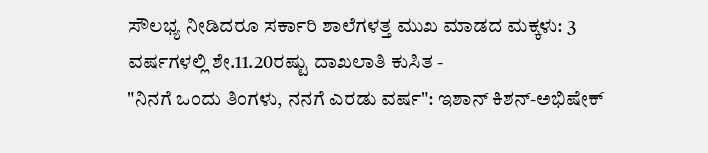ಸೌಲಭ್ಯ ನೀಡಿದರೂ ಸರ್ಕಾರಿ ಶಾಲೆಗಳತ್ತ ಮುಖ ಮಾಡದ ಮಕ್ಕಳು: 3 ವರ್ಷಗಳಲ್ಲಿ ಶೇ.11.20ರಷ್ಟು ದಾಖಲಾತಿ ಕುಸಿತ -
"ನಿನಗೆ ಒಂದು ತಿಂಗಳು, ನನಗೆ ಎರಡು ವರ್ಷ": ಇಶಾನ್ ಕಿಶನ್-ಅಭಿಷೇಕ್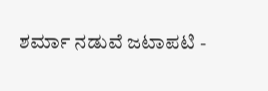ಶರ್ಮಾ ನಡುವೆ ಜಟಾಪಟಿ -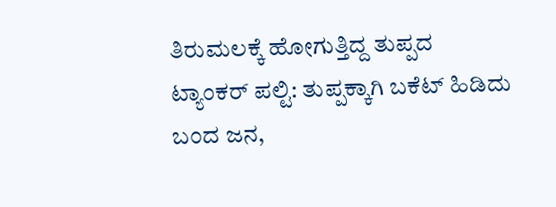ತಿರುಮಲಕ್ಕೆ ಹೋಗುತ್ತಿದ್ದ ತುಪ್ಪದ ಟ್ಯಾಂಕರ್ ಪಲ್ಟಿ: ತುಪ್ಪಕ್ಕಾಗಿ ಬಕೆಟ್ ಹಿಡಿದು ಬಂದ ಜನ,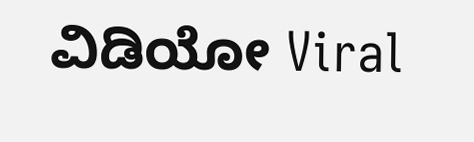ವಿಡಿಯೋ Viral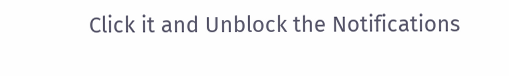Click it and Unblock the Notifications